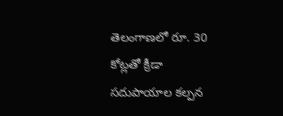తెలంగాణలో రూ. 30 కోట్లతో క్రీడా సదుపాయాల కల్పన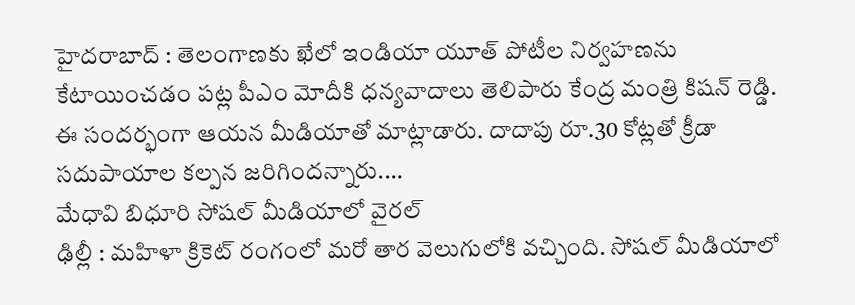హైదరాబాద్ : తెలంగాణకు ఖేలో ఇండియా యూత్ పోటీల నిర్వహణను కేటాయించడం పట్ల పీఎం మోదీకి ధన్యవాదాలు తెలిపారు కేంద్ర మంత్రి కిషన్ రెడ్డి. ఈ సందర్భంగా ఆయన మీడియాతో మాట్లాడారు. దాదాపు రూ.30 కోట్లతో క్రీడా సదుపాయాల కల్పన జరిగిందన్నారు.…
మేధావి బిధూరి సోషల్ మీడియాలో వైరల్
ఢిల్లీ : మహిళా క్రికెట్ రంగంలో మరో తార వెలుగులోకి వచ్చింది. సోషల్ మీడియాలో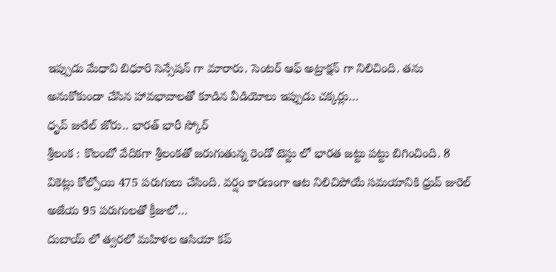ఇప్పుడు మేధావి బిధూరి సెన్సేషన్ గా మారారు. సెంటర్ ఆఫ్ అట్రాక్షన్ గా నిలిచింది. తను అనుకోకుండా చేసిన హావభావాలతో కూడిన వీడియోలు ఇప్పుడు చక్కర్లు…
ధృవ్ జురేల్ జోరు.. భారత్ భారీ స్కోర్
శ్రీలంక : కొలంబో వేదికగా శ్రీలంకతో జరుగుతున్న రెండో టెస్టు లో భారత జట్టు పట్టు బిగించింది. 8 వికెట్లు కోల్పోయి 475 పరుగులు చేసింది. వర్షం కారణంగా ఆట నిలిచిపోయే సమయానికి ధ్రువ్ జురెల్ అజేయ 95 పరుగులతో క్రీజులో…
దుబాయ్ లో త్వరలో మహిళల ఆసియా కప్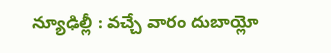న్యూఢిల్లీ : వచ్చే వారం దుబాయ్లో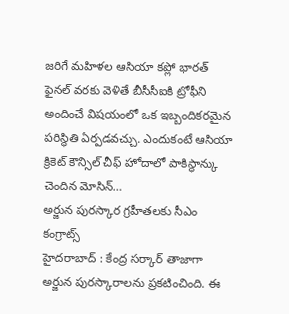జరిగే మహిళల ఆసియా కప్లో భారత్ ఫైనల్ వరకు వెళితే బీసీసీఐకి ట్రోఫీని అందించే విషయంలో ఒక ఇబ్బందికరమైన పరిస్థితి ఏర్పడవచ్చు. ఎందుకంటే ఆసియా క్రికెట్ కౌన్సిల్ చీఫ్ హోదాలో పాకిస్థాన్కు చెందిన మోసిన్…
అర్జున పురస్కార గ్రహీతలకు సీఎం కంగ్రాట్స్
హైదరాబాద్ : కేంద్ర సర్కార్ తాజాగా అర్జున పురస్కారాలను ప్రకటించింది. ఈ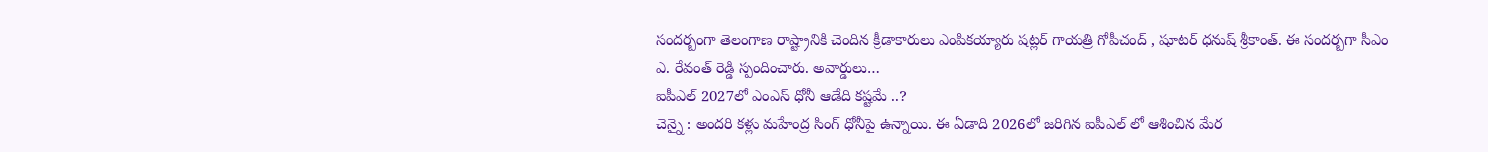సందర్బంగా తెలంగాణ రాష్ట్రానికి చెందిన క్రీడాకారులు ఎంపికయ్యారు షట్లర్ గాయత్రి గోపీచంద్ , షూటర్ ధనుష్ శ్రీకాంత్. ఈ సందర్బగా సీఎం ఎ. రేవంత్ రెడ్డి స్పందించారు. అవార్డులు…
ఐపీఎల్ 2027లో ఎంఎస్ ధోనీ ఆడేది కష్టమే ..?
చెన్నై : అందరి కళ్లు మహేంద్ర సింగ్ ధోనీపై ఉన్నాయి. ఈ ఏడాది 2026లో జరిగిన ఐపీఎల్ లో ఆశించిన మేర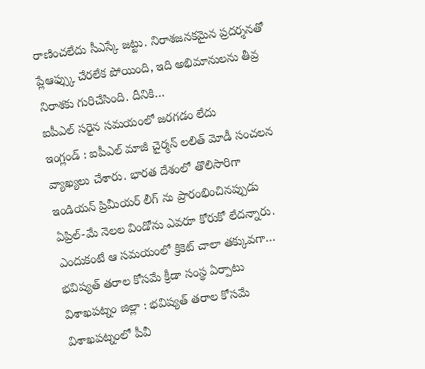రాణించలేదు సీఎస్కే జట్టు. నిరాశజనకమైన ప్రదర్శనతో ప్లేఆఫ్స్కు చేరలేక పోయింది, ఇది అభిమానులను తీవ్ర నిరాశకు గురిచేసింది. దీనికి…
ఐపీఎల్ సరైన సమయంలో జరగడం లేదు
ఇంగ్లండ్ : ఐపీఎల్ మాజీ చైర్మన్ లలిత్ మోడీ సంచలన వ్యాఖ్యలు చేశారు. భారత దేశంలో తొలిసారిగా ఇండియన్ ప్రిమీయర్ లీగ్ ను ప్రారంభించినప్పుడు ఏప్రిల్-మే నెలల విండోను ఎవరూ కోరుకో లేదన్నారు. ఎందుకంటే ఆ సమయంలో క్రికెట్ చాలా తక్కువగా…
భవిష్యత్ తరాల కోసమే క్రీడా సంస్థ ఏర్పాటు
విశాఖపట్నం జిల్లా : భవిష్యత్ తరాల కోసమే విశాఖపట్నంలో పీవీ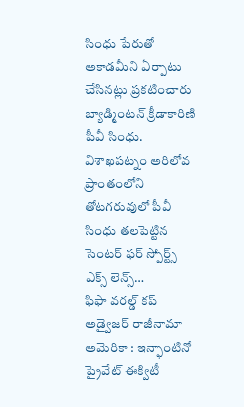సింధు పేరుతో అకాడమీని ఏర్పాటు చేసినట్లు ప్రకటించారు బ్యాడ్మింటన్ క్రీడాకారిణి పీవీ సింధు. విశాఖపట్నం అరిలోవ ప్రాంతంలోని తోటగరువులో పీవీ సింధు తలపెట్టిన సెంటర్ ఫర్ స్పోర్ట్స్ ఎక్స్ లెన్స్…
ఫిఫా వరల్డ్ కప్ అడ్వైజర్ రాజీనామా
అమెరికా : ఇన్ఫాంటినో ప్రైవేట్ ఈక్విటీ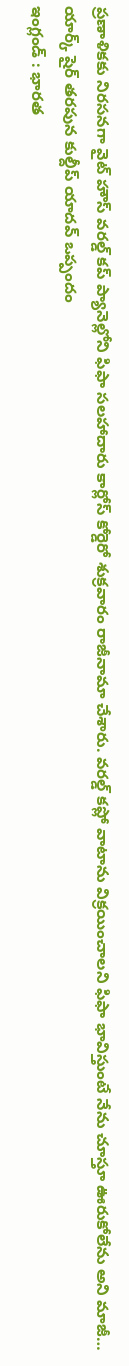ప్రణాళికకు నిరసనగా వైట్ హౌస్ వరల్డ్ కప్ ప్యానెల్లోని ఫిఫా సలహాదారు కార్లోస్ కోర్డెరో శుక్రవారం రాజీనామా చేశారు. వరల్డ్ కప్లో వాటాను విక్రయించాలని ఫిఫా భావిస్తుంటే నేను చూస్తూ ఊరుకోలేను అని మాజీ…
యార్క్ షైర్ తరపున కుల్దీప్ యాదవ్ ఒప్పందం
ఇంగ్లండ్ : భారత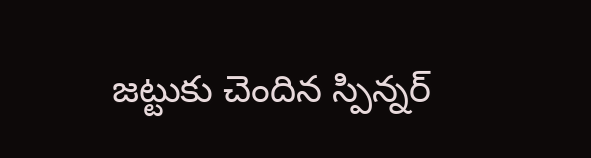జట్టుకు చెందిన స్పిన్నర్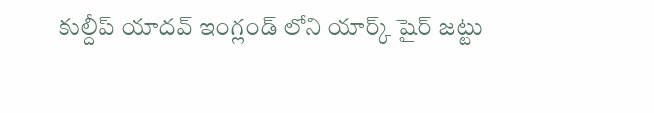కుల్దీప్ యాదవ్ ఇంగ్లండ్ లోని యార్క్ షైర్ జట్టు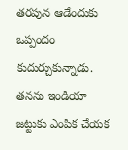తరపున ఆడేందుకు ఒప్పందం కుదుర్చుకున్నాడు. తనను ఇండియా జట్టుకు ఎంపిక చేయక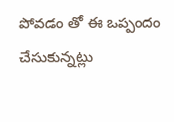పోవడం తో ఈ ఒప్పందం చేసుకున్నట్లు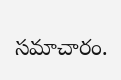సమాచారం.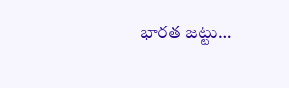భారత జట్టు…